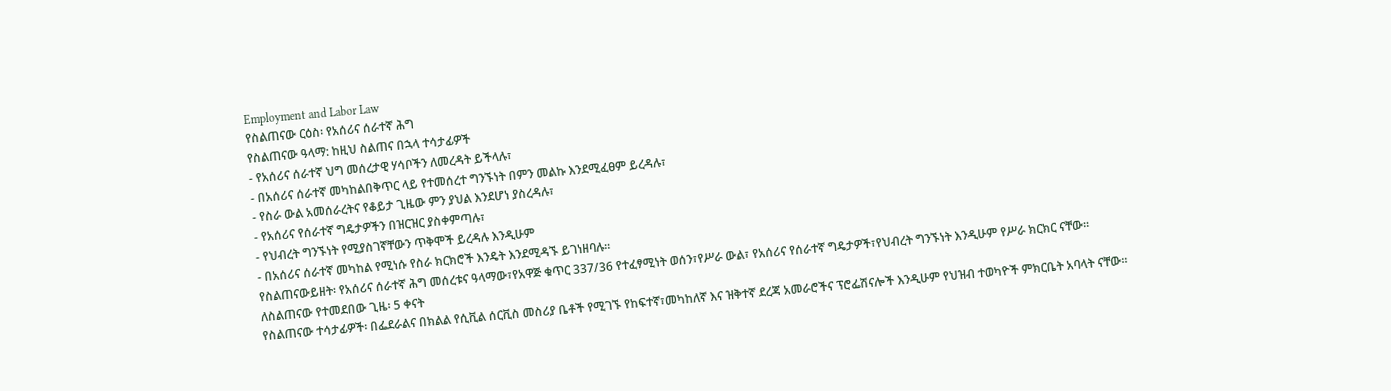Employment and Labor Law
የስልጠናው ርዕስ፡ የአሰሪና ሰራተኛ ሕግ
የስልጠናው ዓላማ: ከዚህ ስልጠና በኋላ ተሳታፊዎች
- የአሰሪና ሰራተኛ ህግ መሰረታዊ ሃሳቦችን ለመረዳት ይችላሉ፣
- በአሰሪና ሰራተኛ መካከልበቅጥር ላይ የተመሰረተ ግንኙነት በምን መልኩ እንደሚፈፀም ይረዳሉ፣
- የስራ ውል አመሰራረትና የቆይታ ጊዜው ምን ያህል እንደሆነ ያስረዳሉ፣
- የአሰሪና የሰራተኛ ግዴታዎችን በዝርዝር ያስቀምጣሉ፣
- የህብረት ግንኙነት የሚያስገኛቸውን ጥቅሞች ይረዳሉ እንዲሁም
- በአሰሪና ሰራተኛ መካከል የሚነሱ የስራ ክርክሮች እንዴት እንደሚዳኙ ይገነዘባሉ፡፡
የስልጠናውይዘት፡ የአሰሪና ሰራተኛ ሕግ መሰረቱና ዓላማው፣የአዋጅ ቁጥር 337/36 የተፈፃሚነት ወሰን፣የሥራ ውል፣ የአሰሪና የሰራተኛ ግዴታዎች፣የህብረት ግንኙነት እንዲሁም የሥራ ክርክር ናቸው፡፡
ለስልጠናው የተመደበው ጊዜ፡ 5 ቀናት
የስልጠናው ተሳታፊዎች፡ በፌደራልና በክልል የሲቪል ሰርቪስ መስሪያ ቤቶች የሚገኙ የከፍተኛ፣መካከለኛ እና ዝቅተኛ ደረጃ አመራሮችና ፕሮፌሽናሎች እንዲሁም የህዝብ ተወካዮች ምክርቤት አባላት ናቸው፡፡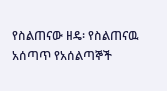የስልጠናው ዘዴ፡ የስልጠናዉ አሰጣጥ የአሰልጣኞች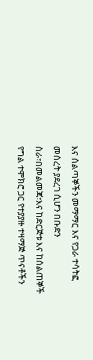እና ሰልጣኞችን መማማር እና የጋራ ተሳትፎ መሰረት ያደረገ ሲሆን በቡድን ስራ፣በመልመጃ፣እና ከድርጅቱ እና ከሰልጠኞች የግል ተሞክሮ ጋር የተያያዙ ተዛማጅ ጥናቶችን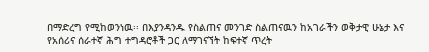በማድረግ የሚከወንነዉ፡፡ በእያንዳንዱ የስልጠና መንገድ ስልጠናዉን ከአገራችን ወቅታዊ ሁኔታ እና የአሰሪና ሰራተኛ ሕግ ተግዳሮቶች ጋር ለማገናኘት ከፍተኛ ጥረት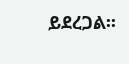ይደረጋል፡፡